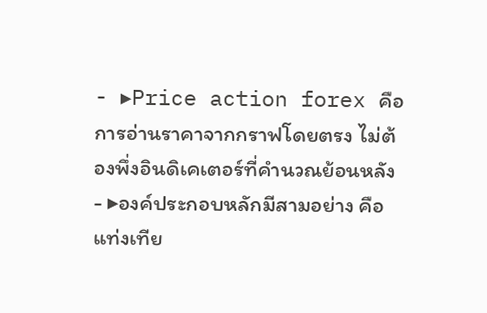- ▸Price action forex คือการอ่านราคาจากกราฟโดยตรง ไม่ต้องพึ่งอินดิเคเตอร์ที่คำนวณย้อนหลัง
- ▸องค์ประกอบหลักมีสามอย่าง คือ แท่งเทีย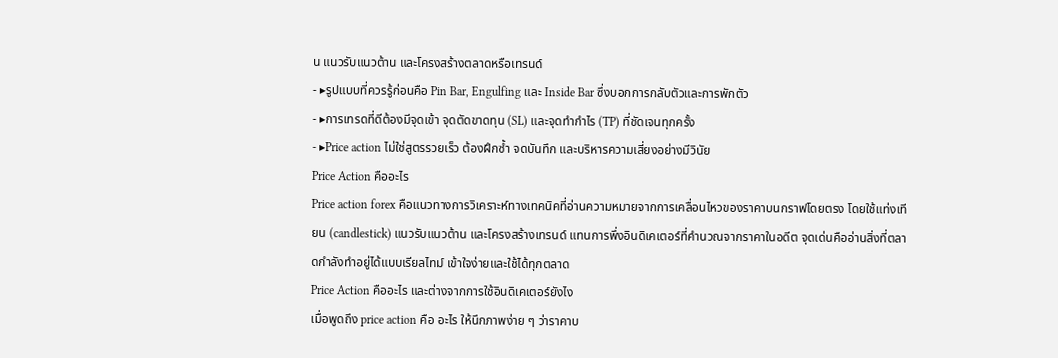น แนวรับแนวต้าน และโครงสร้างตลาดหรือเทรนด์
- ▸รูปแบบที่ควรรู้ก่อนคือ Pin Bar, Engulfing และ Inside Bar ซึ่งบอกการกลับตัวและการพักตัว
- ▸การเทรดที่ดีต้องมีจุดเข้า จุดตัดขาดทุน (SL) และจุดทำกำไร (TP) ที่ชัดเจนทุกครั้ง
- ▸Price action ไม่ใช่สูตรรวยเร็ว ต้องฝึกซ้ำ จดบันทึก และบริหารความเสี่ยงอย่างมีวินัย
Price Action คืออะไร
Price action forex คือแนวทางการวิเคราะห์ทางเทคนิคที่อ่านความหมายจากการเคลื่อนไหวของราคาบนกราฟโดยตรง โดยใช้แท่งเทียน (candlestick) แนวรับแนวต้าน และโครงสร้างเทรนด์ แทนการพึ่งอินดิเคเตอร์ที่คำนวณจากราคาในอดีต จุดเด่นคืออ่านสิ่งที่ตลาดกำลังทำอยู่ได้แบบเรียลไทม์ เข้าใจง่ายและใช้ได้ทุกตลาด
Price Action คืออะไร และต่างจากการใช้อินดิเคเตอร์ยังไง
เมื่อพูดถึง price action คือ อะไร ให้นึกภาพง่าย ๆ ว่าราคาบ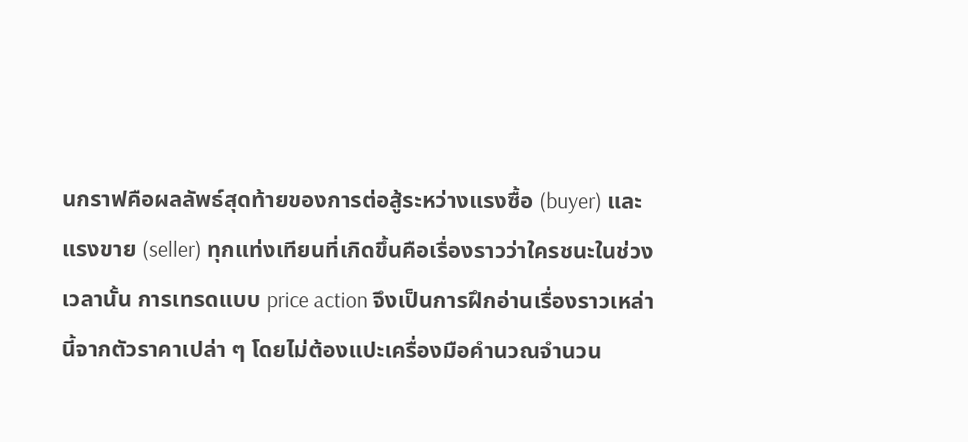นกราฟคือผลลัพธ์สุดท้ายของการต่อสู้ระหว่างแรงซื้อ (buyer) และแรงขาย (seller) ทุกแท่งเทียนที่เกิดขึ้นคือเรื่องราวว่าใครชนะในช่วงเวลานั้น การเทรดแบบ price action จึงเป็นการฝึกอ่านเรื่องราวเหล่านี้จากตัวราคาเปล่า ๆ โดยไม่ต้องแปะเครื่องมือคำนวณจำนวน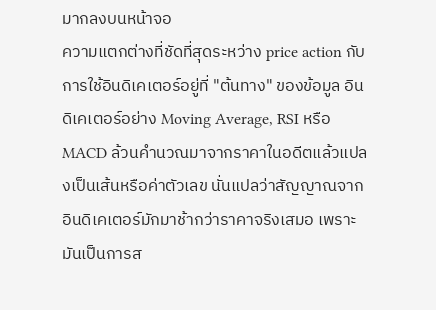มากลงบนหน้าจอ
ความแตกต่างที่ชัดที่สุดระหว่าง price action กับการใช้อินดิเคเตอร์อยู่ที่ "ต้นทาง" ของข้อมูล อินดิเคเตอร์อย่าง Moving Average, RSI หรือ MACD ล้วนคำนวณมาจากราคาในอดีตแล้วแปลงเป็นเส้นหรือค่าตัวเลข นั่นแปลว่าสัญญาณจากอินดิเคเตอร์มักมาช้ากว่าราคาจริงเสมอ เพราะมันเป็นการส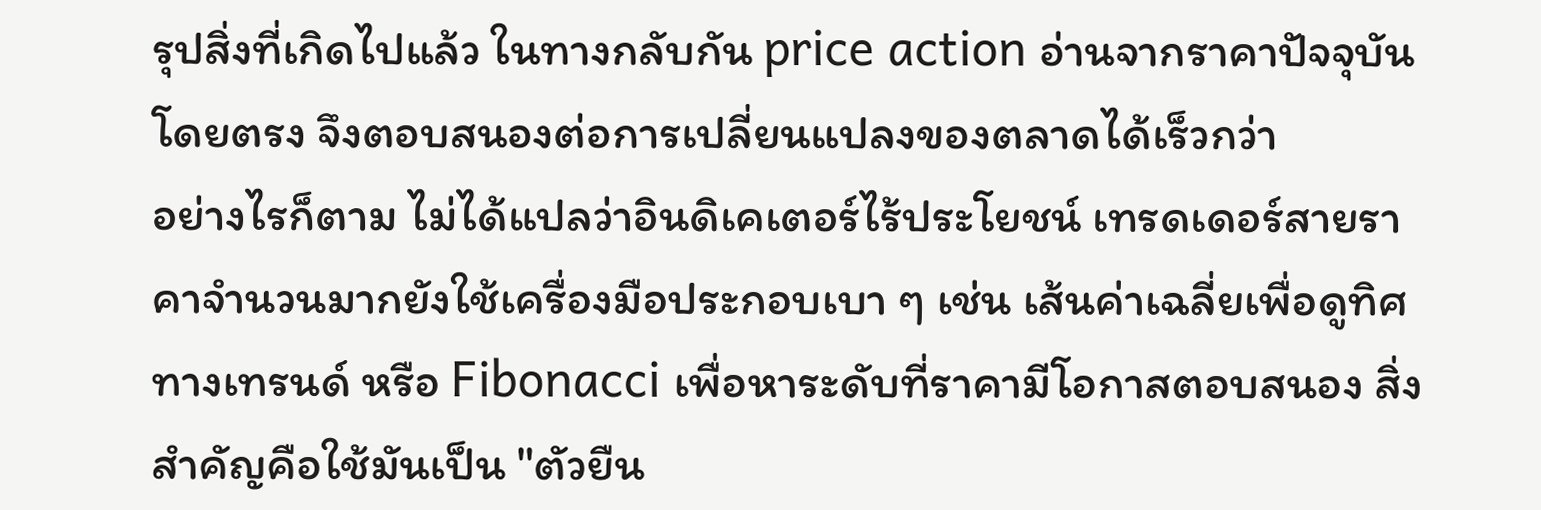รุปสิ่งที่เกิดไปแล้ว ในทางกลับกัน price action อ่านจากราคาปัจจุบันโดยตรง จึงตอบสนองต่อการเปลี่ยนแปลงของตลาดได้เร็วกว่า
อย่างไรก็ตาม ไม่ได้แปลว่าอินดิเคเตอร์ไร้ประโยชน์ เทรดเดอร์สายราคาจำนวนมากยังใช้เครื่องมือประกอบเบา ๆ เช่น เส้นค่าเฉลี่ยเพื่อดูทิศทางเทรนด์ หรือ Fibonacci เพื่อหาระดับที่ราคามีโอกาสตอบสนอง สิ่งสำคัญคือใช้มันเป็น "ตัวยืน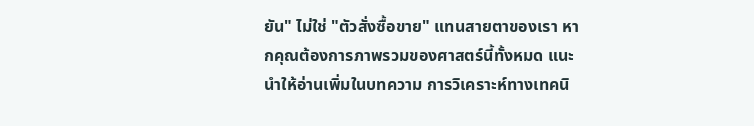ยัน" ไม่ใช่ "ตัวสั่งซื้อขาย" แทนสายตาของเรา หากคุณต้องการภาพรวมของศาสตร์นี้ทั้งหมด แนะนำให้อ่านเพิ่มในบทความ การวิเคราะห์ทางเทคนิ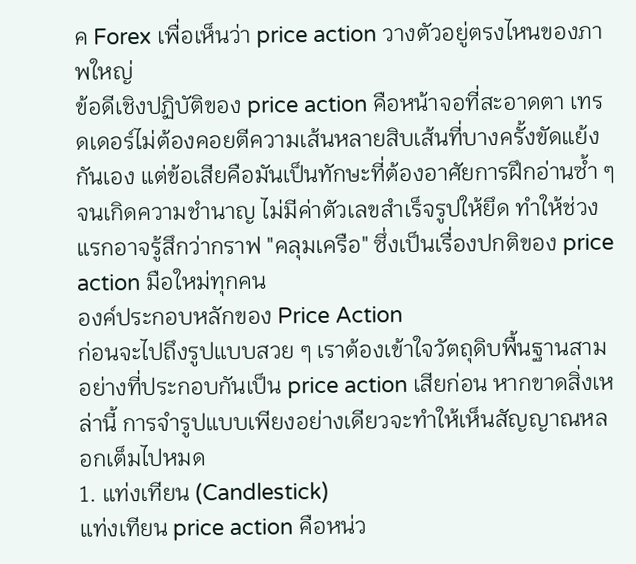ค Forex เพื่อเห็นว่า price action วางตัวอยู่ตรงไหนของภาพใหญ่
ข้อดีเชิงปฏิบัติของ price action คือหน้าจอที่สะอาดตา เทรดเดอร์ไม่ต้องคอยตีความเส้นหลายสิบเส้นที่บางครั้งขัดแย้งกันเอง แต่ข้อเสียคือมันเป็นทักษะที่ต้องอาศัยการฝึกอ่านซ้ำ ๆ จนเกิดความชำนาญ ไม่มีค่าตัวเลขสำเร็จรูปให้ยึด ทำให้ช่วงแรกอาจรู้สึกว่ากราฟ "คลุมเครือ" ซึ่งเป็นเรื่องปกติของ price action มือใหม่ทุกคน
องค์ประกอบหลักของ Price Action
ก่อนจะไปถึงรูปแบบสวย ๆ เราต้องเข้าใจวัตถุดิบพื้นฐานสามอย่างที่ประกอบกันเป็น price action เสียก่อน หากขาดสิ่งเหล่านี้ การจำรูปแบบเพียงอย่างเดียวจะทำให้เห็นสัญญาณหลอกเต็มไปหมด
1. แท่งเทียน (Candlestick)
แท่งเทียน price action คือหน่ว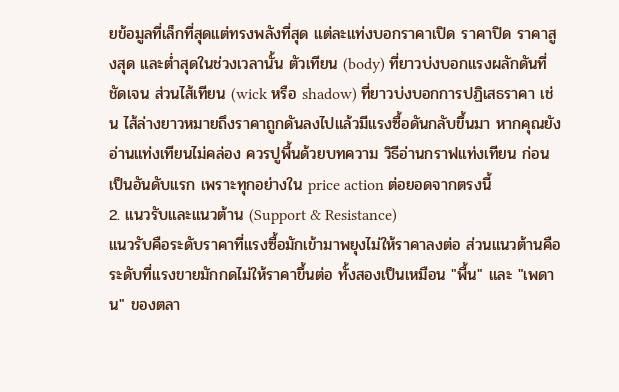ยข้อมูลที่เล็กที่สุดแต่ทรงพลังที่สุด แต่ละแท่งบอกราคาเปิด ราคาปิด ราคาสูงสุด และต่ำสุดในช่วงเวลานั้น ตัวเทียน (body) ที่ยาวบ่งบอกแรงผลักดันที่ชัดเจน ส่วนไส้เทียน (wick หรือ shadow) ที่ยาวบ่งบอกการปฏิเสธราคา เช่น ไส้ล่างยาวหมายถึงราคาถูกดันลงไปแล้วมีแรงซื้อดันกลับขึ้นมา หากคุณยังอ่านแท่งเทียนไม่คล่อง ควรปูพื้นด้วยบทความ วิธีอ่านกราฟแท่งเทียน ก่อนเป็นอันดับแรก เพราะทุกอย่างใน price action ต่อยอดจากตรงนี้
2. แนวรับและแนวต้าน (Support & Resistance)
แนวรับคือระดับราคาที่แรงซื้อมักเข้ามาพยุงไม่ให้ราคาลงต่อ ส่วนแนวต้านคือระดับที่แรงขายมักกดไม่ให้ราคาขึ้นต่อ ทั้งสองเป็นเหมือน "พื้น" และ "เพดาน" ของตลา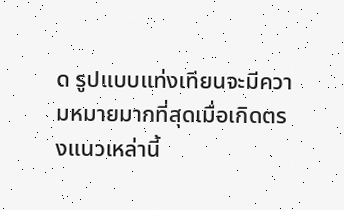ด รูปแบบแท่งเทียนจะมีความหมายมากที่สุดเมื่อเกิดตรงแนวเหล่านี้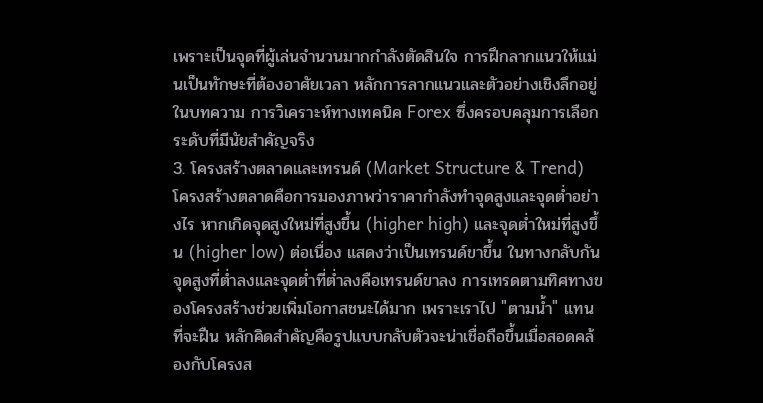เพราะเป็นจุดที่ผู้เล่นจำนวนมากกำลังตัดสินใจ การฝึกลากแนวให้แม่นเป็นทักษะที่ต้องอาศัยเวลา หลักการลากแนวและตัวอย่างเชิงลึกอยู่ในบทความ การวิเคราะห์ทางเทคนิค Forex ซึ่งครอบคลุมการเลือกระดับที่มีนัยสำคัญจริง
3. โครงสร้างตลาดและเทรนด์ (Market Structure & Trend)
โครงสร้างตลาดคือการมองภาพว่าราคากำลังทำจุดสูงและจุดต่ำอย่างไร หากเกิดจุดสูงใหม่ที่สูงขึ้น (higher high) และจุดต่ำใหม่ที่สูงขึ้น (higher low) ต่อเนื่อง แสดงว่าเป็นเทรนด์ขาขึ้น ในทางกลับกัน จุดสูงที่ต่ำลงและจุดต่ำที่ต่ำลงคือเทรนด์ขาลง การเทรดตามทิศทางของโครงสร้างช่วยเพิ่มโอกาสชนะได้มาก เพราะเราไป "ตามน้ำ" แทนที่จะฝืน หลักคิดสำคัญคือรูปแบบกลับตัวจะน่าเชื่อถือขึ้นเมื่อสอดคล้องกับโครงส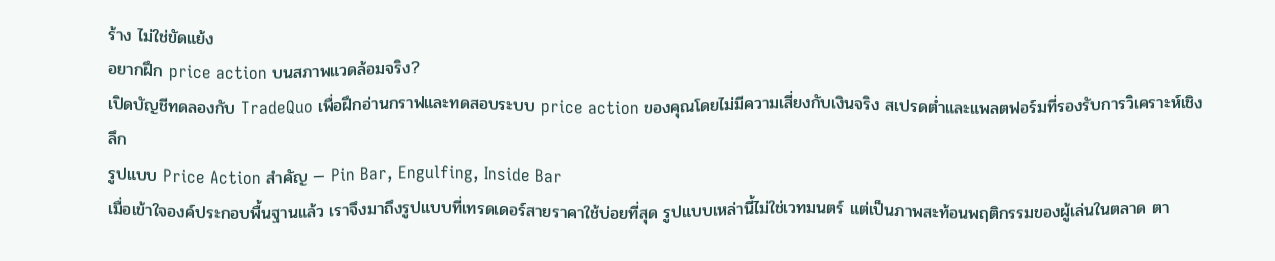ร้าง ไม่ใช่ขัดแย้ง
อยากฝึก price action บนสภาพแวดล้อมจริง?
เปิดบัญชีทดลองกับ TradeQuo เพื่อฝึกอ่านกราฟและทดสอบระบบ price action ของคุณโดยไม่มีความเสี่ยงกับเงินจริง สเปรดต่ำและแพลตฟอร์มที่รองรับการวิเคราะห์เชิงลึก
รูปแบบ Price Action สำคัญ — Pin Bar, Engulfing, Inside Bar
เมื่อเข้าใจองค์ประกอบพื้นฐานแล้ว เราจึงมาถึงรูปแบบที่เทรดเดอร์สายราคาใช้บ่อยที่สุด รูปแบบเหล่านี้ไม่ใช่เวทมนตร์ แต่เป็นภาพสะท้อนพฤติกรรมของผู้เล่นในตลาด ตา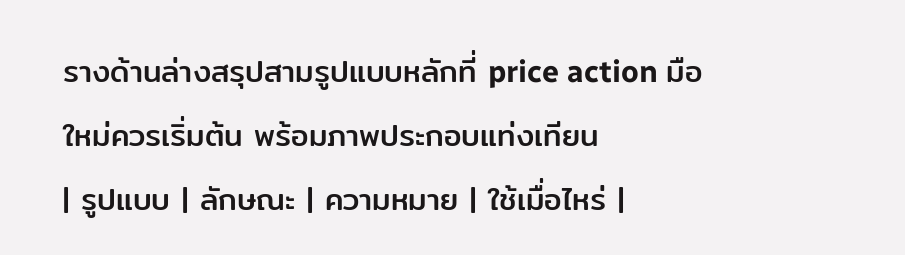รางด้านล่างสรุปสามรูปแบบหลักที่ price action มือใหม่ควรเริ่มต้น พร้อมภาพประกอบแท่งเทียน
| รูปแบบ | ลักษณะ | ความหมาย | ใช้เมื่อไหร่ |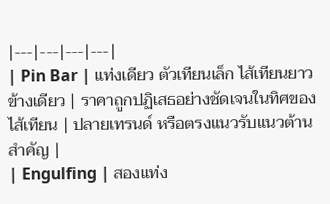|---|---|---|---|
| Pin Bar | แท่งเดียว ตัวเทียนเล็ก ไส้เทียนยาวข้างเดียว | ราคาถูกปฏิเสธอย่างชัดเจนในทิศของไส้เทียน | ปลายเทรนด์ หรือตรงแนวรับแนวต้านสำคัญ |
| Engulfing | สองแท่ง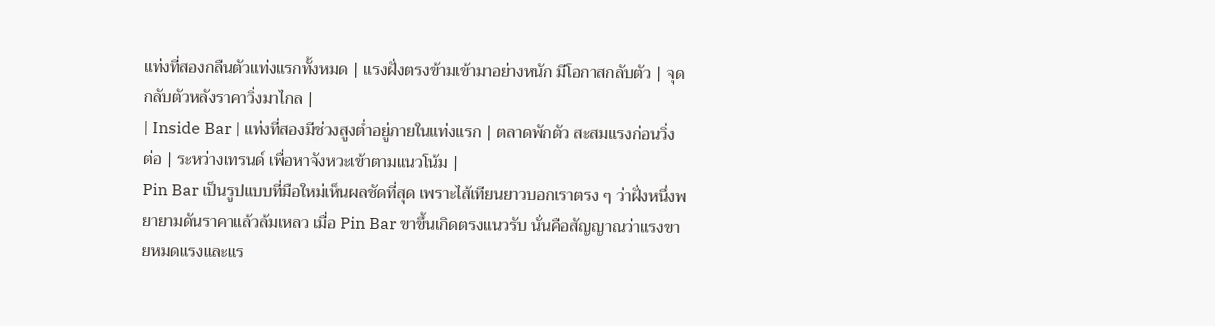แท่งที่สองกลืนตัวแท่งแรกทั้งหมด | แรงฝั่งตรงข้ามเข้ามาอย่างหนัก มีโอกาสกลับตัว | จุดกลับตัวหลังราคาวิ่งมาไกล |
| Inside Bar | แท่งที่สองมีช่วงสูงต่ำอยู่ภายในแท่งแรก | ตลาดพักตัว สะสมแรงก่อนวิ่งต่อ | ระหว่างเทรนด์ เพื่อหาจังหวะเข้าตามแนวโน้ม |
Pin Bar เป็นรูปแบบที่มือใหม่เห็นผลชัดที่สุด เพราะไส้เทียนยาวบอกเราตรง ๆ ว่าฝั่งหนึ่งพยายามดันราคาแล้วล้มเหลว เมื่อ Pin Bar ขาขึ้นเกิดตรงแนวรับ นั่นคือสัญญาณว่าแรงขายหมดแรงและแร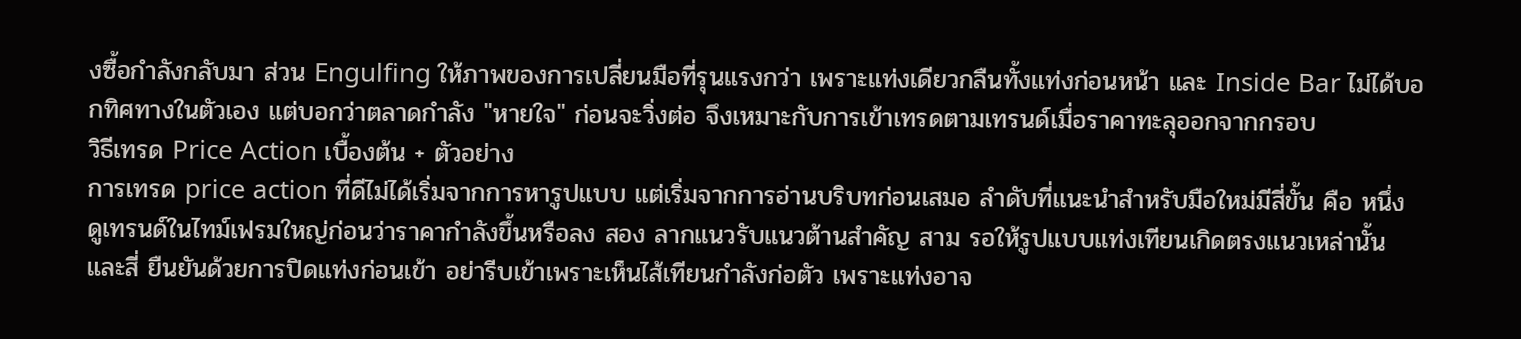งซื้อกำลังกลับมา ส่วน Engulfing ให้ภาพของการเปลี่ยนมือที่รุนแรงกว่า เพราะแท่งเดียวกลืนทั้งแท่งก่อนหน้า และ Inside Bar ไม่ได้บอกทิศทางในตัวเอง แต่บอกว่าตลาดกำลัง "หายใจ" ก่อนจะวิ่งต่อ จึงเหมาะกับการเข้าเทรดตามเทรนด์เมื่อราคาทะลุออกจากกรอบ
วิธีเทรด Price Action เบื้องต้น + ตัวอย่าง
การเทรด price action ที่ดีไม่ได้เริ่มจากการหารูปแบบ แต่เริ่มจากการอ่านบริบทก่อนเสมอ ลำดับที่แนะนำสำหรับมือใหม่มีสี่ขั้น คือ หนึ่ง ดูเทรนด์ในไทม์เฟรมใหญ่ก่อนว่าราคากำลังขึ้นหรือลง สอง ลากแนวรับแนวต้านสำคัญ สาม รอให้รูปแบบแท่งเทียนเกิดตรงแนวเหล่านั้น และสี่ ยืนยันด้วยการปิดแท่งก่อนเข้า อย่ารีบเข้าเพราะเห็นไส้เทียนกำลังก่อตัว เพราะแท่งอาจ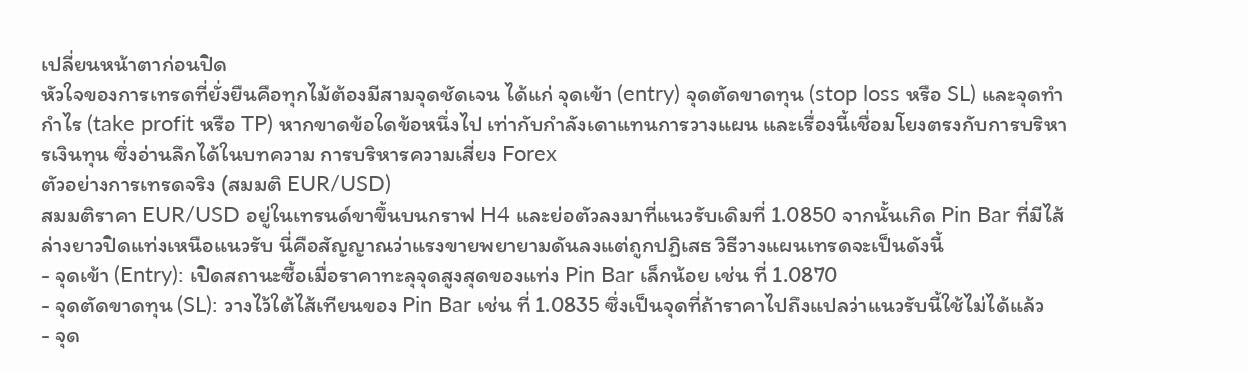เปลี่ยนหน้าตาก่อนปิด
หัวใจของการเทรดที่ยั่งยืนคือทุกไม้ต้องมีสามจุดชัดเจน ได้แก่ จุดเข้า (entry) จุดตัดขาดทุน (stop loss หรือ SL) และจุดทำกำไร (take profit หรือ TP) หากขาดข้อใดข้อหนึ่งไป เท่ากับกำลังเดาแทนการวางแผน และเรื่องนี้เชื่อมโยงตรงกับการบริหารเงินทุน ซึ่งอ่านลึกได้ในบทความ การบริหารความเสี่ยง Forex
ตัวอย่างการเทรดจริง (สมมติ EUR/USD)
สมมติราคา EUR/USD อยู่ในเทรนด์ขาขึ้นบนกราฟ H4 และย่อตัวลงมาที่แนวรับเดิมที่ 1.0850 จากนั้นเกิด Pin Bar ที่มีไส้ล่างยาวปิดแท่งเหนือแนวรับ นี่คือสัญญาณว่าแรงขายพยายามดันลงแต่ถูกปฏิเสธ วิธีวางแผนเทรดจะเป็นดังนี้
- จุดเข้า (Entry): เปิดสถานะซื้อเมื่อราคาทะลุจุดสูงสุดของแท่ง Pin Bar เล็กน้อย เช่น ที่ 1.0870
- จุดตัดขาดทุน (SL): วางไว้ใต้ไส้เทียนของ Pin Bar เช่น ที่ 1.0835 ซึ่งเป็นจุดที่ถ้าราคาไปถึงแปลว่าแนวรับนี้ใช้ไม่ได้แล้ว
- จุด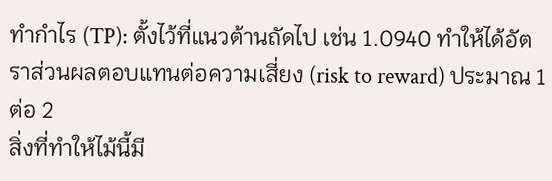ทำกำไร (TP): ตั้งไว้ที่แนวต้านถัดไป เช่น 1.0940 ทำให้ได้อัตราส่วนผลตอบแทนต่อความเสี่ยง (risk to reward) ประมาณ 1 ต่อ 2
สิ่งที่ทำให้ไม้นี้มี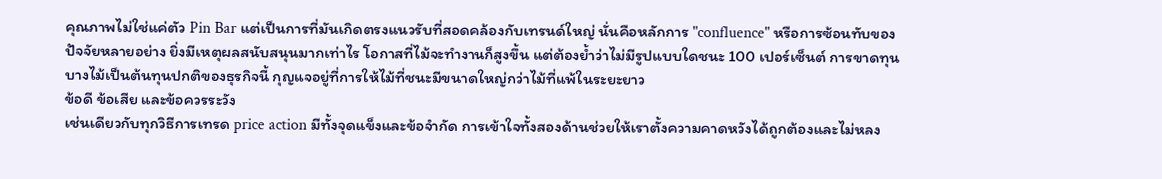คุณภาพไม่ใช่แค่ตัว Pin Bar แต่เป็นการที่มันเกิดตรงแนวรับที่สอดคล้องกับเทรนด์ใหญ่ นั่นคือหลักการ "confluence" หรือการซ้อนทับของปัจจัยหลายอย่าง ยิ่งมีเหตุผลสนับสนุนมากเท่าไร โอกาสที่ไม้จะทำงานก็สูงขึ้น แต่ต้องย้ำว่าไม่มีรูปแบบใดชนะ 100 เปอร์เซ็นต์ การขาดทุนบางไม้เป็นต้นทุนปกติของธุรกิจนี้ กุญแจอยู่ที่การให้ไม้ที่ชนะมีขนาดใหญ่กว่าไม้ที่แพ้ในระยะยาว
ข้อดี ข้อเสีย และข้อควรระวัง
เช่นเดียวกับทุกวิธีการเทรด price action มีทั้งจุดแข็งและข้อจำกัด การเข้าใจทั้งสองด้านช่วยให้เราตั้งความคาดหวังได้ถูกต้องและไม่หลง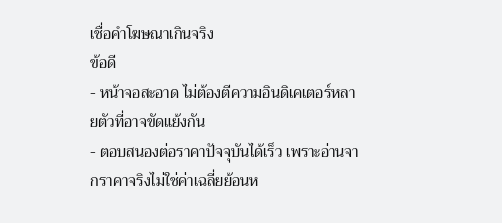เชื่อคำโฆษณาเกินจริง
ข้อดี
- หน้าจอสะอาด ไม่ต้องตีความอินดิเคเตอร์หลายตัวที่อาจขัดแย้งกัน
- ตอบสนองต่อราคาปัจจุบันได้เร็ว เพราะอ่านจากราคาจริงไม่ใช่ค่าเฉลี่ยย้อนห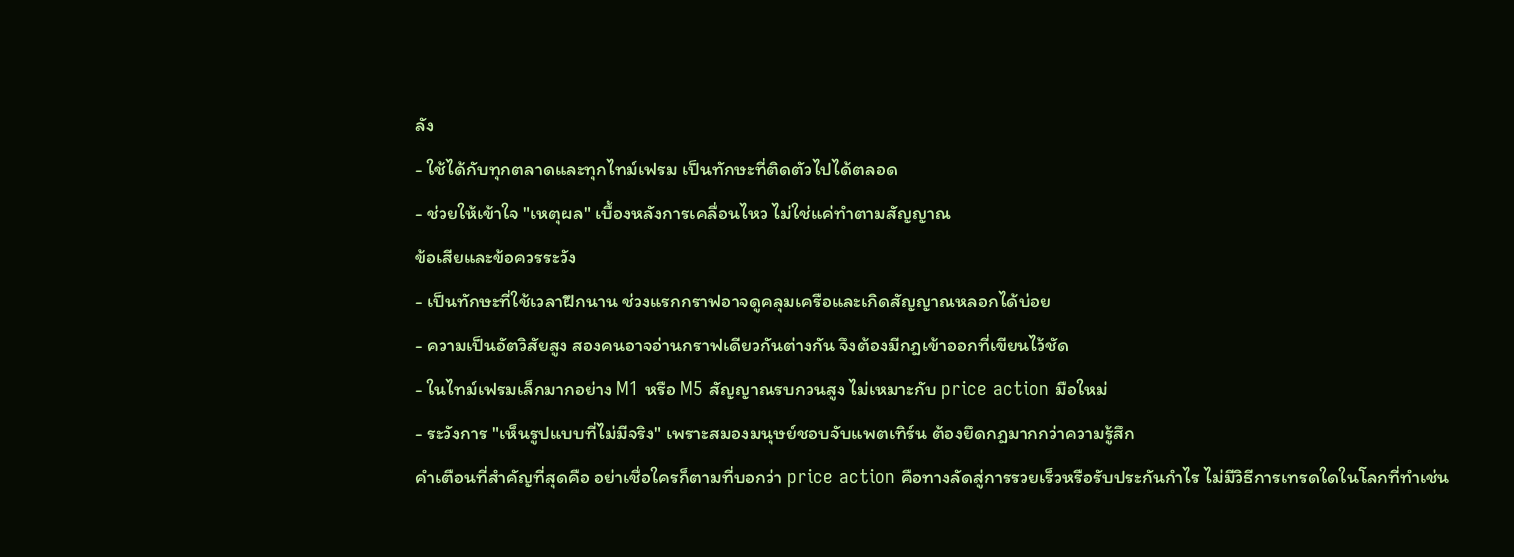ลัง
- ใช้ได้กับทุกตลาดและทุกไทม์เฟรม เป็นทักษะที่ติดตัวไปได้ตลอด
- ช่วยให้เข้าใจ "เหตุผล" เบื้องหลังการเคลื่อนไหว ไม่ใช่แค่ทำตามสัญญาณ
ข้อเสียและข้อควรระวัง
- เป็นทักษะที่ใช้เวลาฝึกนาน ช่วงแรกกราฟอาจดูคลุมเครือและเกิดสัญญาณหลอกได้บ่อย
- ความเป็นอัตวิสัยสูง สองคนอาจอ่านกราฟเดียวกันต่างกัน จึงต้องมีกฎเข้าออกที่เขียนไว้ชัด
- ในไทม์เฟรมเล็กมากอย่าง M1 หรือ M5 สัญญาณรบกวนสูง ไม่เหมาะกับ price action มือใหม่
- ระวังการ "เห็นรูปแบบที่ไม่มีจริง" เพราะสมองมนุษย์ชอบจับแพตเทิร์น ต้องยึดกฎมากกว่าความรู้สึก
คำเตือนที่สำคัญที่สุดคือ อย่าเชื่อใครก็ตามที่บอกว่า price action คือทางลัดสู่การรวยเร็วหรือรับประกันกำไร ไม่มีวิธีการเทรดใดในโลกที่ทำเช่น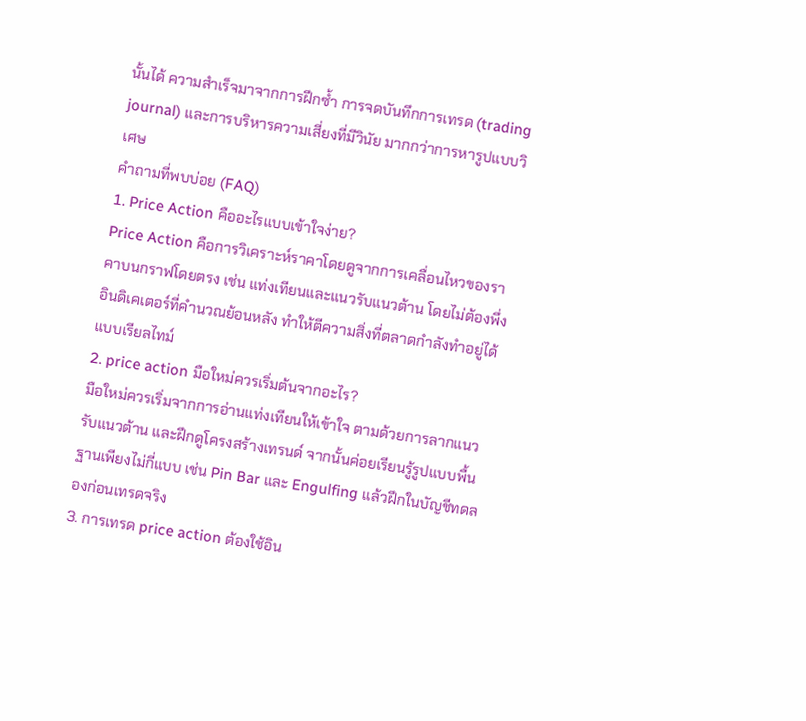นั้นได้ ความสำเร็จมาจากการฝึกซ้ำ การจดบันทึกการเทรด (trading journal) และการบริหารความเสี่ยงที่มีวินัย มากกว่าการหารูปแบบวิเศษ
คำถามที่พบบ่อย (FAQ)
1. Price Action คืออะไรแบบเข้าใจง่าย?
Price Action คือการวิเคราะห์ราคาโดยดูจากการเคลื่อนไหวของราคาบนกราฟโดยตรง เช่น แท่งเทียนและแนวรับแนวต้าน โดยไม่ต้องพึ่งอินดิเคเตอร์ที่คำนวณย้อนหลัง ทำให้ตีความสิ่งที่ตลาดกำลังทำอยู่ได้แบบเรียลไทม์
2. price action มือใหม่ควรเริ่มต้นจากอะไร?
มือใหม่ควรเริ่มจากการอ่านแท่งเทียนให้เข้าใจ ตามด้วยการลากแนวรับแนวต้าน และฝึกดูโครงสร้างเทรนด์ จากนั้นค่อยเรียนรู้รูปแบบพื้นฐานเพียงไม่กี่แบบ เช่น Pin Bar และ Engulfing แล้วฝึกในบัญชีทดลองก่อนเทรดจริง
3. การเทรด price action ต้องใช้อิน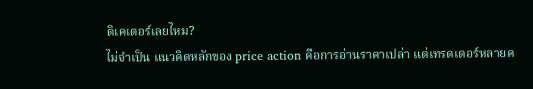ดิเคเตอร์เลยไหม?
ไม่จำเป็น แนวคิดหลักของ price action คือการอ่านราคาเปล่า แต่เทรดเดอร์หลายค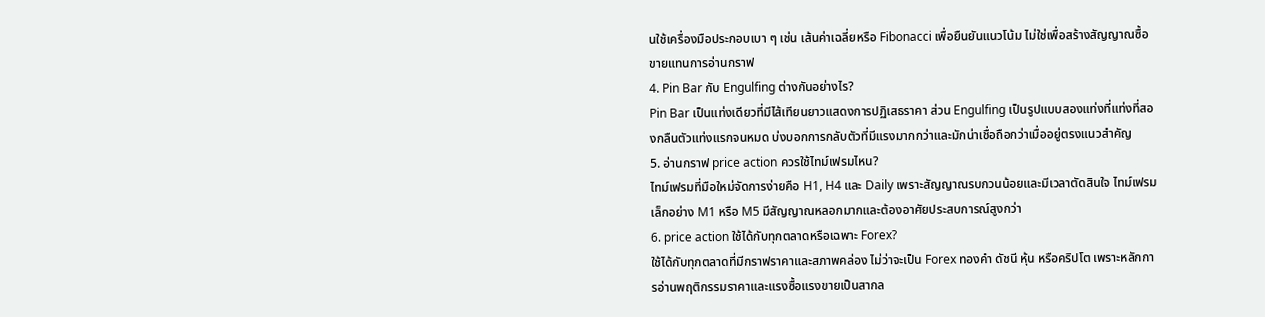นใช้เครื่องมือประกอบเบา ๆ เช่น เส้นค่าเฉลี่ยหรือ Fibonacci เพื่อยืนยันแนวโน้ม ไม่ใช่เพื่อสร้างสัญญาณซื้อขายแทนการอ่านกราฟ
4. Pin Bar กับ Engulfing ต่างกันอย่างไร?
Pin Bar เป็นแท่งเดียวที่มีไส้เทียนยาวแสดงการปฏิเสธราคา ส่วน Engulfing เป็นรูปแบบสองแท่งที่แท่งที่สองกลืนตัวแท่งแรกจนหมด บ่งบอกการกลับตัวที่มีแรงมากกว่าและมักน่าเชื่อถือกว่าเมื่ออยู่ตรงแนวสำคัญ
5. อ่านกราฟ price action ควรใช้ไทม์เฟรมไหน?
ไทม์เฟรมที่มือใหม่จัดการง่ายคือ H1, H4 และ Daily เพราะสัญญาณรบกวนน้อยและมีเวลาตัดสินใจ ไทม์เฟรมเล็กอย่าง M1 หรือ M5 มีสัญญาณหลอกมากและต้องอาศัยประสบการณ์สูงกว่า
6. price action ใช้ได้กับทุกตลาดหรือเฉพาะ Forex?
ใช้ได้กับทุกตลาดที่มีกราฟราคาและสภาพคล่อง ไม่ว่าจะเป็น Forex ทองคำ ดัชนี หุ้น หรือคริปโต เพราะหลักการอ่านพฤติกรรมราคาและแรงซื้อแรงขายเป็นสากล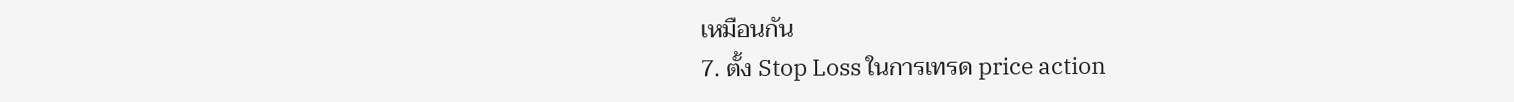เหมือนกัน
7. ตั้ง Stop Loss ในการเทรด price action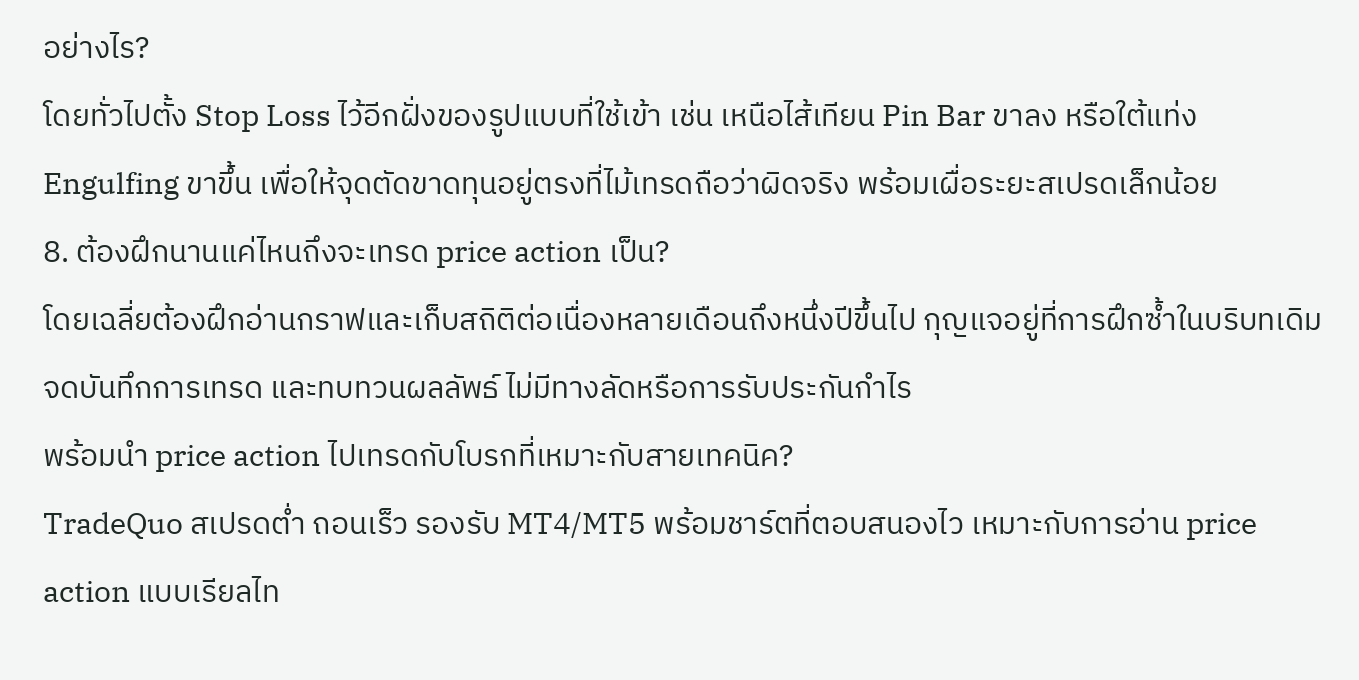อย่างไร?
โดยทั่วไปตั้ง Stop Loss ไว้อีกฝั่งของรูปแบบที่ใช้เข้า เช่น เหนือไส้เทียน Pin Bar ขาลง หรือใต้แท่ง Engulfing ขาขึ้น เพื่อให้จุดตัดขาดทุนอยู่ตรงที่ไม้เทรดถือว่าผิดจริง พร้อมเผื่อระยะสเปรดเล็กน้อย
8. ต้องฝึกนานแค่ไหนถึงจะเทรด price action เป็น?
โดยเฉลี่ยต้องฝึกอ่านกราฟและเก็บสถิติต่อเนื่องหลายเดือนถึงหนึ่งปีขึ้นไป กุญแจอยู่ที่การฝึกซ้ำในบริบทเดิม จดบันทึกการเทรด และทบทวนผลลัพธ์ ไม่มีทางลัดหรือการรับประกันกำไร
พร้อมนำ price action ไปเทรดกับโบรกที่เหมาะกับสายเทคนิค?
TradeQuo สเปรดต่ำ ถอนเร็ว รองรับ MT4/MT5 พร้อมชาร์ตที่ตอบสนองไว เหมาะกับการอ่าน price action แบบเรียลไท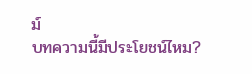ม์
บทความนี้มีประโยชน์ไหม?